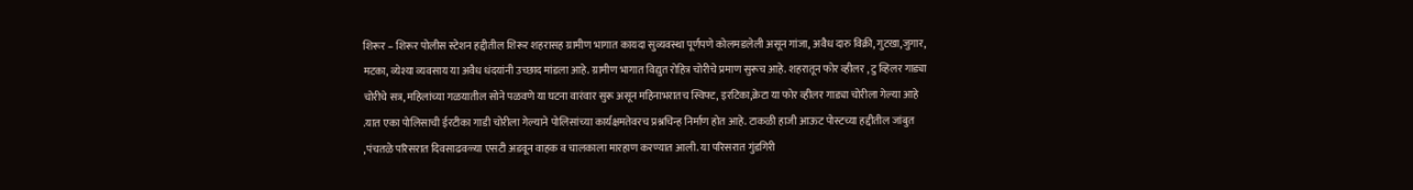शिरूर – शिरूर पोलीस स्टेशन हद्दीतील शिरूर शहरासह ग्रामीण भागात कायदा सुव्यवस्था पूर्णपणे कोलमडलेली असून गांजा, अवैध दारु विक्री, गुटखा,जुगार, मटका, व्येश्या व्यवसाय या अवैध धंदयांनी उच्छाद मांडला आहे. ग्रामीण भागात विद्युत रोहित्र चोरीचे प्रमाण सुरूच आहे. शहरातून फोर व्हीलर , टु व्हिलर गाड्या चोरीचे सत्र, महिलांच्या गळयातील सोने पळवणे या घटना वारंवार सुरू असून महिनाभरातच स्विफ्ट, इरटिका,क्रेटा या फोर व्हीलर गाड्या चोरीला गेल्या आहे .यात एका पोलिसाची ईरटीका गाडी चोरीला गेल्याने पोलिसांच्या कार्यक्षमतेवरच प्रश्नचिन्ह निर्माण होत आहे. टाकळी हाजी आऊट पोस्टच्या हद्दीतील जांबुत ,पंचतळे परिसरात दिवसाढवळ्या एसटी अडवून वाहक व चालकाला मारहाण करण्यात आली. या परिसरात गुंडगिरी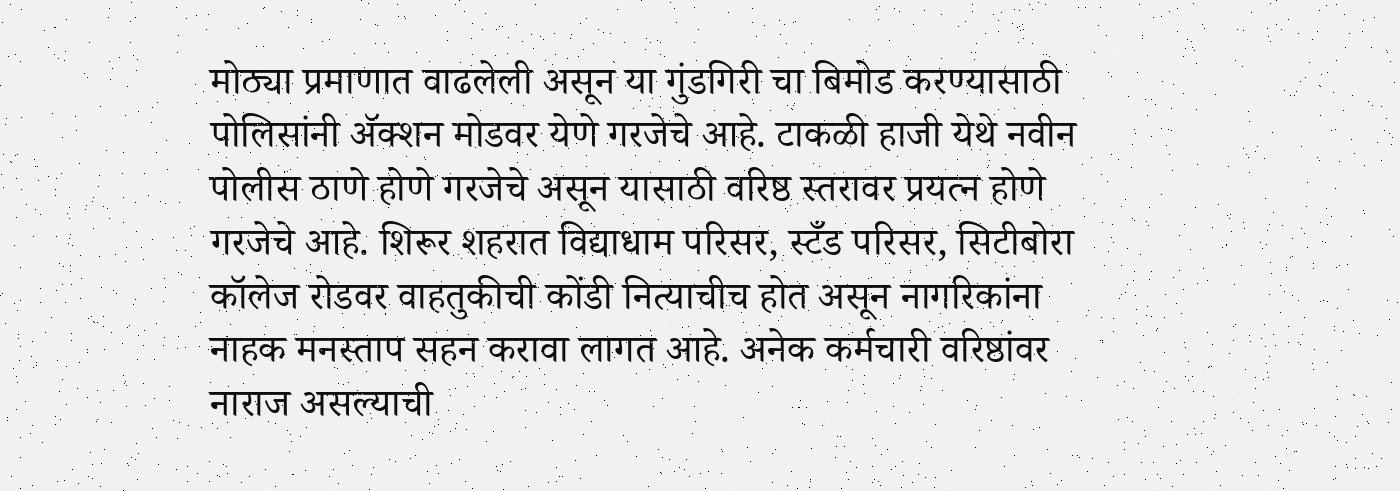मोठ्या प्रमाणात वाढलेली असून या गुंडगिरी चा बिमोड करण्यासाठी पोलिसांनी ॲक्शन मोडवर येणे गरजेचे आहे. टाकळी हाजी येथे नवीन पोलीस ठाणे होणे गरजेचे असून यासाठी वरिष्ठ स्तरावर प्रयत्न होणे गरजेचे आहे. शिरूर शहरात विद्याधाम परिसर, स्टँड परिसर, सिटीबोरा कॉलेज रोडवर वाहतुकीची कोंडी नित्याचीच होत असून नागरिकांना नाहक मनस्ताप सहन करावा लागत आहे. अनेक कर्मचारी वरिष्ठांवर नाराज असल्याची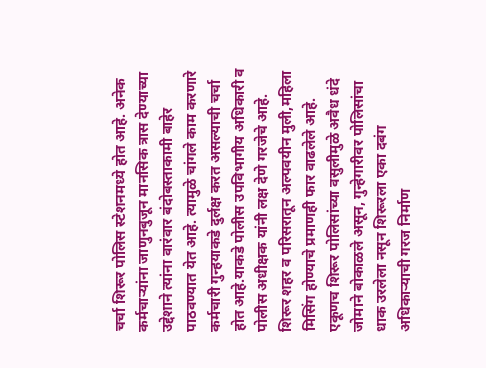चर्चा शिरूर पोलिस स्टेशनमध्ये होत आहे. अनेक कर्मचाऱ्यांना जाणुनबुजून मानसिक त्रास देण्याच्या उद्देशाने त्यांना वारंवार बंदोबस्ताकामी बाहेर पाठवण्यात येत आहे. त्यामुळे चांगले काम करणारे कर्मचारी गुन्हयाकडे दुर्लक्ष करत असल्याची चर्चा होत आहे.याकडे पोलीस उपविभागीय अधिकारी व पोलीस अधीक्षक यांनी लक्ष देणे गरजेचे आहे. शिरूर शहर व परिसरातून अल्पवयीन मुली,महिला मिसिंग होण्याचे प्रमाणही फार वाढलेले आहे. एकूणच शिरूर पोलिसांच्या वसुलीमुळे अवैध धंदे जोमाने बोकाळले असून, गुन्हेगारीवर पोलिसांचा धाक उरलेला नसून शिरूरला एका दबंग अधिकाऱ्याची गरज निर्माण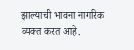झाल्याची भावना नागरिक व्यक्त करत आहे.